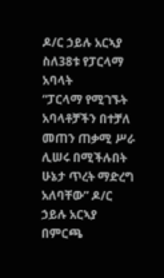ዶ/ር ኃይሉ አርኣያ ስለ38ቱ የፓርላማ አባላት
“ፓርላማ የሚገኙት አባላቶቻችን በተቻለ መጠን ጠቃሚ ሥራ ሊሠሩ በሚችሉበት ሁኔታ ጥረት ማድረግ አለባቸው” ዶ/ር ኃይሉ አርኣያ
በምርጫ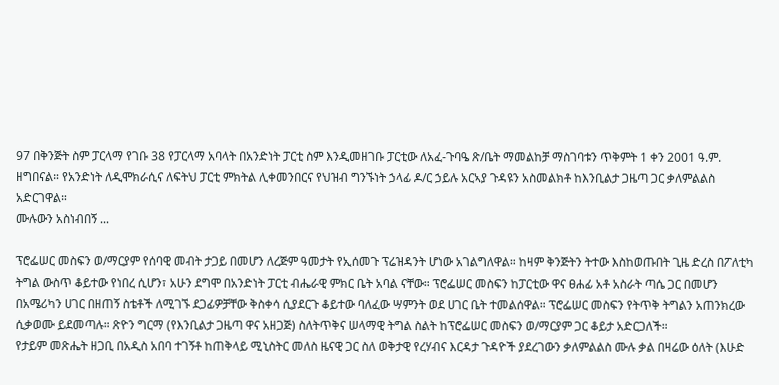97 በቅንጅት ስም ፓርላማ የገቡ 38 የፓርላማ አባላት በአንድነት ፓርቲ ስም እንዲመዘገቡ ፓርቲው ለአፈ-ጉባዔ ጽ/ቤት ማመልከቻ ማስገባቱን ጥቅምት 1 ቀን 2001 ዓ.ም. ዘግበናል። የአንድነት ለዲሞክራሲና ለፍትህ ፓርቲ ምክትል ሊቀመንበርና የህዝብ ግንኙነት ኃላፊ ዶ/ር ኃይሉ አርኣያ ጉዳዩን አስመልክቶ ከእንቢልታ ጋዜጣ ጋር ቃለምልልስ አድርገዋል።
ሙሉውን አስነብበኝ ...

ፕሮፌሠር መስፍን ወ/ማርያም የሰባዊ መብት ታጋይ በመሆን ለረጅም ዓመታት የኢሰመጉ ፕሬዝዳንት ሆነው አገልግለዋል። ከዛም ቅንጅትን ትተው እስከወጡበት ጊዜ ድረስ በፖለቲካ ትግል ውስጥ ቆይተው የነበረ ሲሆን፣ አሁን ደግሞ በአንድነት ፓርቲ ብሔራዊ ምክር ቤት አባል ናቸው። ፕሮፌሠር መስፍን ከፓርቲው ዋና ፀሐፊ አቶ አስራት ጣሴ ጋር በመሆን በአሜሪካን ሀገር በዘጠኝ ስቴቶች ለሚገኙ ደጋፊዎቻቸው ቅስቀሳ ሲያደርጉ ቆይተው ባለፈው ሣምንት ወደ ሀገር ቤት ተመልሰዋል። ፕሮፌሠር መስፍን የትጥቅ ትግልን አጠንክረው ሲቃወሙ ይደመጣሉ። ጽዮን ግርማ (የእንቢልታ ጋዜጣ ዋና አዘጋጅ) ስለትጥቅና ሠላማዊ ትግል ስልት ከፕሮፌሠር መስፍን ወ/ማርያም ጋር ቆይታ አድርጋለች።
የታይም መጽሔት ዘጋቢ በአዲስ አበባ ተገኝቶ ከጠቅላይ ሚኒስትር መለስ ዜናዊ ጋር ስለ ወቅታዊ የረሃብና እርዳታ ጉዳዮች ያደረገውን ቃለምልልስ ሙሉ ቃል በዛሬው ዕለት (እሁድ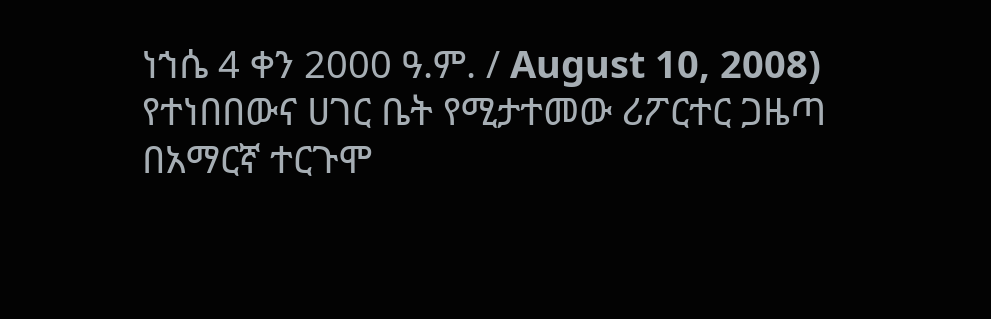ነኀሴ 4 ቀን 2000 ዓ.ም. / August 10, 2008) የተነበበውና ሀገር ቤት የሚታተመው ሪፖርተር ጋዜጣ በአማርኛ ተርጉሞ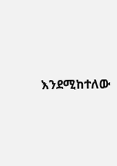እንደሚከተለው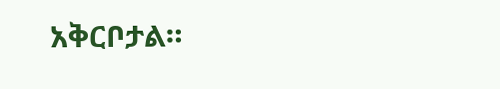አቅርቦታል።